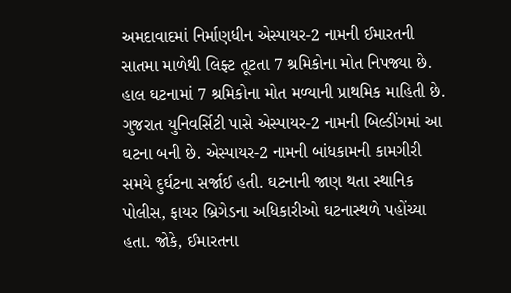અમદાવાદમાં નિર્માણધીન એસ્પાયર-2 નામની ઈમારતની સાતમા માળેથી લિફ્ટ તૂટતા 7 શ્રમિકોના મોત નિપજ્યા છે. હાલ ઘટનામાં 7 શ્રમિકોના મોત મળ્યાની પ્રાથમિક માહિતી છે. ગુજરાત યુનિવર્સિટી પાસે એસ્પાયર-2 નામની બિલ્ડીંગમાં આ ઘટના બની છે. એસ્પાયર-2 નામની બાંધકામની કામગીરી સમયે દુર્ઘટના સર્જાઈ હતી. ઘટનાની જાણ થતા સ્થાનિક પોલીસ, ફાયર બ્રિગેડના અધિકારીઓ ઘટનાસ્થળે પહોંચ્યા હતા. જોકે, ઈમારતના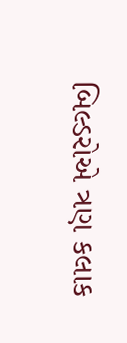બિલ્ડરોએ ત્રણ કલાક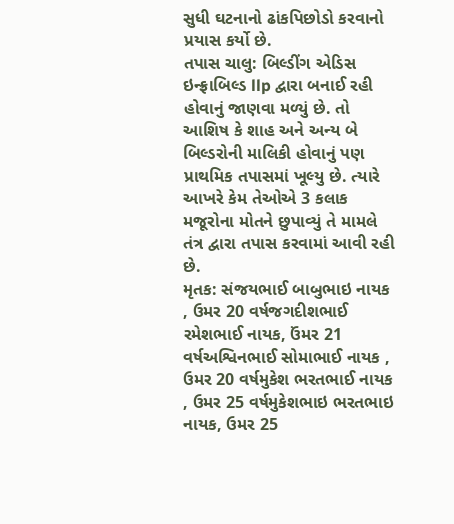સુધી ઘટનાનો ઢાંકપિછોડો કરવાનો પ્રયાસ કર્યો છે.
તપાસ ચાલુ: બિલ્ડીંગ એડિસ ઇન્ફ્રાબિલ્ડ llp દ્વારા બનાઈ રહી હોવાનું જાણવા મળ્યું છે. તો આશિષ કે શાહ અને અન્ય બે બિલ્ડરોની માલિકી હોવાનું પણ પ્રાથમિક તપાસમાં ખૂલ્યુ છે. ત્યારે આખરે કેમ તેઓએ 3 કલાક મજૂરોના મોતને છુપાવ્યું તે મામલે તંત્ર દ્વારા તપાસ કરવામાં આવી રહી છે.
મૃતક: સંજયભાઈ બાબુભાઇ નાયક , ઉમર 20 વર્ષજગદીશભાઈ રમેશભાઈ નાયક, ઉંમર 21 વર્ષઅશ્વિનભાઈ સોમાભાઈ નાયક , ઉમર 20 વર્ષમુકેશ ભરતભાઈ નાયક , ઉમર 25 વર્ષમુકેશભાઇ ભરતભાઇ નાયક, ઉમર 25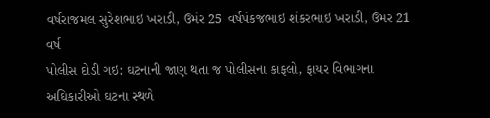વર્ષરાજમલ સુરેશભાઇ ખરાડી, ઉમંર 25 વર્ષપંકજભાઇ શંકરભાઇ ખરાડી, ઉમર 21 વર્ષ
પોલીસ દોડી ગઇ: ઘટનાની જાણ થતા જ પોલીસના કાફલો, ફાયર વિભાગના અઘિકારીઓ ઘટના સ્થળે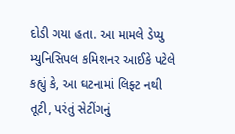દોડી ગયા હતા. આ મામલે ડેપ્યુ મ્યુનિસિપલ કમિશનર આઈકે પટેલે કહ્યું કે, આ ઘટનામાં લિફ્ટ નથી તૂટી, પરંતું સેટીંગનું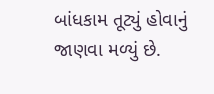બાંધકામ તૂટ્યું હોવાનું જાણવા મળ્યું છે.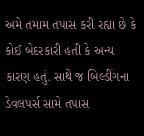અમે તમામ તપાસ કરી રહ્યા છે કે કોઈ બેદરકારી હતી કે અન્ય કારણ હતું. સાથે જ બિલ્ડીંગના ડેવલપર્સ સામે તપાસ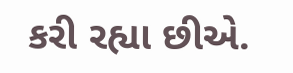કરી રહ્યા છીએ.